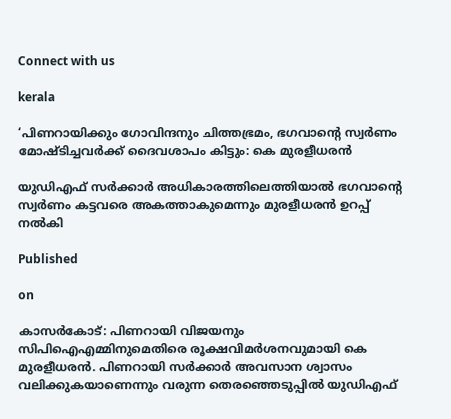Connect with us

kerala

‘പിണറായിക്കും ഗോവിന്ദനും ചിത്തഭ്രമം, ഭഗവാന്റെ സ്വർണം മോഷ്ടിച്ചവർക്ക് ദൈവശാപം കിട്ടും: കെ മുരളീധരൻ

യുഡിഎഫ് സർക്കാർ അധികാരത്തിലെത്തിയാൽ ഭഗവാന്റെ സ്വർണം കട്ടവരെ അകത്താകുമെന്നും മുരളീധരൻ ഉറപ്പ് നൽകി

Published

on

കാസർകോട്: പിണറായി വിജയനും സിപിഐഎമ്മിനുമെതിരെ രൂക്ഷവിമർശനവുമായി കെ മുരളീധരൻ. പിണറായി സർക്കാർ അവസാന ശ്വാസം വലിക്കുകയാണെന്നും വരുന്ന തെരഞ്ഞെടുപ്പിൽ യുഡിഎഫ്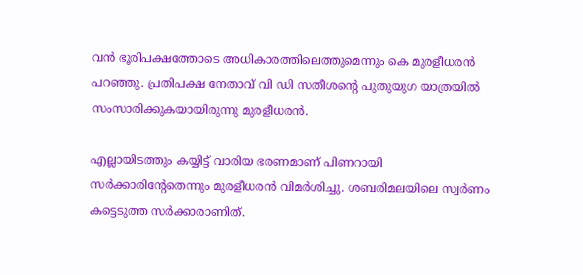വൻ ഭൂരിപക്ഷത്തോടെ അധികാരത്തിലെത്തുമെന്നും കെ മുരളീധരൻ പറഞ്ഞു. പ്രതിപക്ഷ നേതാവ് വി ഡി സതീശന്റെ പുതുയുഗ യാത്രയില്‍ സംസാരിക്കുകയായിരുന്നു മുരളീധരൻ.

എല്ലായിടത്തും കയ്യിട്ട് വാരിയ ഭരണമാണ് പിണറായി സർക്കാരിന്റേതെന്നും മുരളീധരൻ വിമർശിച്ചു. ശബരിമലയിലെ സ്വർണം കട്ടെടുത്ത സർക്കാരാണിത്.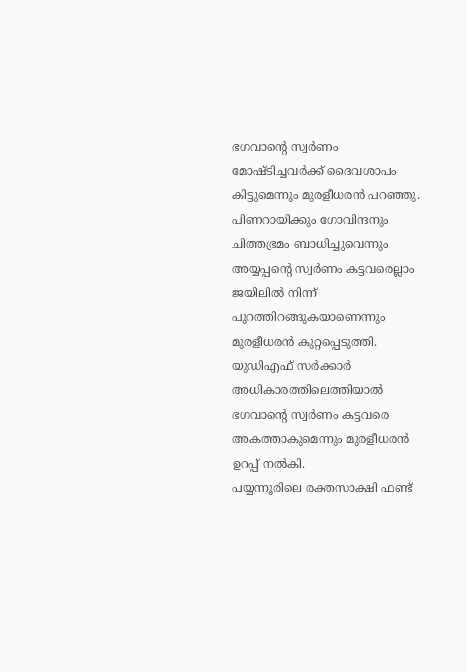ഭഗവാന്റെ സ്വർണം മോഷ്ടിച്ചവർക്ക് ദൈവശാപം കിട്ടുമെന്നും മുരളീധരൻ പറഞ്ഞു. പിണറായിക്കും ഗോവിന്ദനും ചിത്തഭ്രമം ബാധിച്ചുവെന്നും അയ്യപ്പന്റെ സ്വർണം കട്ടവരെല്ലാം ജയിലിൽ നിന്ന് പുറത്തിറങ്ങുകയാണെന്നും മുരളീധരൻ കുറ്റപ്പെടുത്തി. യുഡിഎഫ് സർക്കാർ അധികാരത്തിലെത്തിയാൽ ഭഗവാന്റെ സ്വർണം കട്ടവരെ അകത്താകുമെന്നും മുരളീധരൻ ഉറപ്പ് നൽകി.
പയ്യന്നൂരിലെ രക്തസാക്ഷി ഫണ്ട്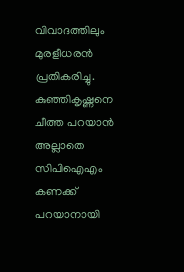വിവാദത്തിലും മുരളീധരൻ പ്രതികരിച്ചു. കുഞ്ഞികൃഷ്ണനെ ചീത്ത പറയാൻ അല്ലാതെ സിപിഐഎം കണക്ക് പറയാനായി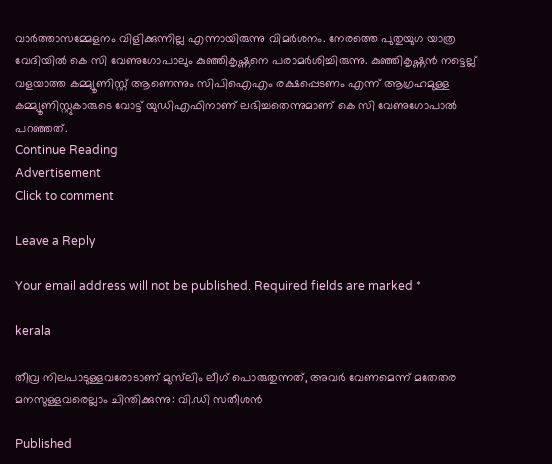വാർത്താസമ്മേളനം വിളിക്കുന്നില്ല എന്നായിരുന്നു വിമർശനം. നേരത്തെ പുതുയുഗ യാത്ര വേദിയിൽ കെ സി വേണുഗോപാലും കുഞ്ഞികൃഷ്ണനെ പരാമർശിച്ചിരുന്നു. കുഞ്ഞികൃഷ്ണന്‍ നട്ടെല്ല് വളയാത്ത കമ്മ്യൂണിസ്റ്റ് ആണെന്നും സിപിഐഎം രക്ഷപ്പെടണം എന്ന് ആഗ്രഹമുള്ള കമ്മ്യൂണിസ്റ്റുകാരുടെ വോട്ട് യുഡിഎഫിനാണ് ലഭിച്ചതെന്നുമാണ് കെ സി വേണുഗോപാല്‍ പറഞ്ഞത്.
Continue Reading
Advertisement
Click to comment

Leave a Reply

Your email address will not be published. Required fields are marked *

kerala

തീവ്ര നിലപാടുള്ളവരോടാണ് മുസ്‌ലിം ലീഗ് പൊരുതുന്നത്, അവർ വേണമെന്ന് മതേതര മനസുള്ളവരെല്ലാം ചിന്തിക്കുന്നു: വി.ഡി സതീശന്‍

Published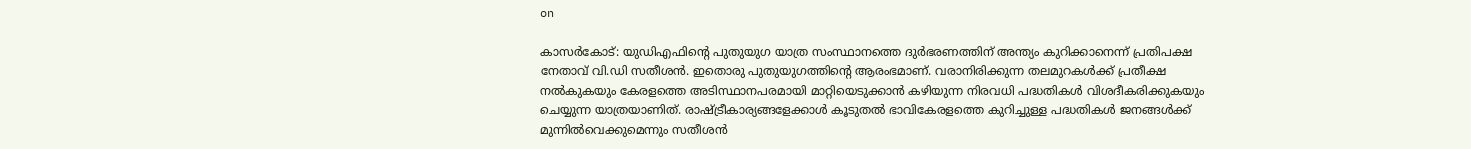on

കാസർകോട്: യുഡിഎഫിന്റെ പുതുയുഗ യാത്ര സംസ്ഥാനത്തെ ദുർഭരണത്തിന് അന്ത്യം കുറിക്കാനെന്ന് പ്രതിപക്ഷ നേതാവ് വി.ഡി സതീശൻ. ഇതൊരു പുതുയുഗത്തിന്റെ ആരംഭമാണ്. വരാനിരിക്കുന്ന തലമുറകൾക്ക് പ്രതീക്ഷ നൽകുകയും കേരളത്തെ അടിസ്ഥാനപരമായി മാറ്റിയെടുക്കാൻ കഴിയുന്ന നിരവധി പദ്ധതികൾ വിശദീകരിക്കുകയും ചെയ്യുന്ന യാത്രയാണിത്. രാഷ്ട്രീകാര്യങ്ങളേക്കാൾ കൂടുതൽ ഭാവികേരളത്തെ കുറിച്ചുള്ള പദ്ധതികൾ ജനങ്ങൾക്ക് മുന്നിൽവെക്കുമെന്നും സതീശൻ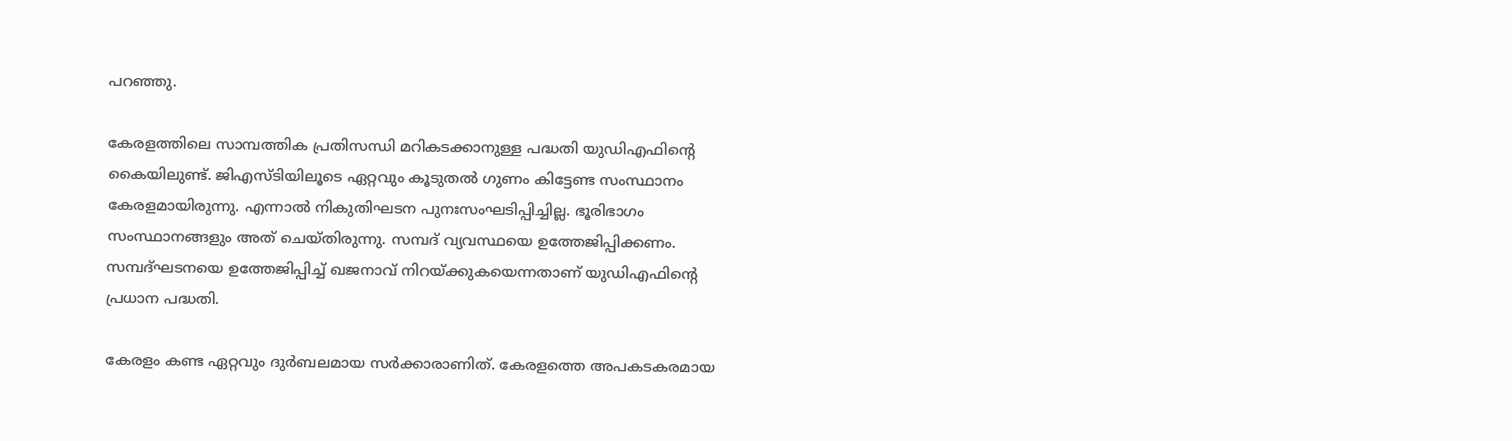പറ‍ഞ്ഞു.

കേരളത്തിലെ സാമ്പത്തിക പ്രതിസന്ധി മറികടക്കാനുള്ള പദ്ധതി യുഡിഎഫിന്റെ കൈയിലുണ്ട്. ജിഎസ്ടിയിലൂടെ ഏറ്റവും കൂടുതൽ ഗുണം കിട്ടേണ്ട സംസ്ഥാനം കേരളമായിരുന്നു. എന്നാൽ നികുതിഘടന പുനഃസംഘടിപ്പിച്ചില്ല. ഭൂരിഭാഗം സംസ്ഥാനങ്ങളും അത് ചെയ്തിരുന്നു. സമ്പദ് വ്യവസ്ഥയെ ഉത്തേജിപ്പിക്കണം. സമ്പദ്ഘടനയെ ഉത്തേജിപ്പിച്ച് ഖജനാവ് നിറയ്ക്കുകയെന്നതാണ് യുഡിഎഫിന്റെ പ്രധാന പദ്ധതി.

കേരളം കണ്ട ഏറ്റവും ദുർബലമായ സർക്കാരാണിത്. കേരളത്തെ അപകടകരമായ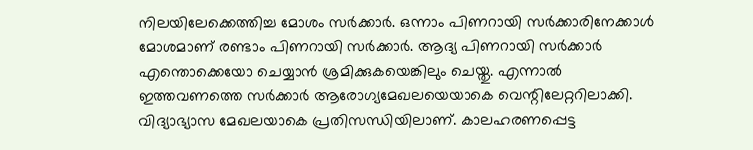നിലയിലേക്കെത്തിച്ച മോശം സർക്കാർ. ഒന്നാം പിണറായി സർക്കാരിനേക്കാൾ മോശമാണ് രണ്ടാം പിണറായി സർക്കാർ. ആദ്യ പിണറായി സർക്കാർ എന്തൊക്കെയോ ചെയ്യാൻ ശ്രമിക്കുകയെങ്കിലും ചെയ്തു. എന്നാൽ ഇത്തവണത്തെ സർക്കാർ ആരോഗ്യമേഖലയെയാകെ വെന്റിലേറ്ററിലാക്കി. വിദ്യാഭ്യാസ മേഖലയാകെ പ്രതിസന്ധിയിലാണ്. കാലഹരണപ്പെട്ട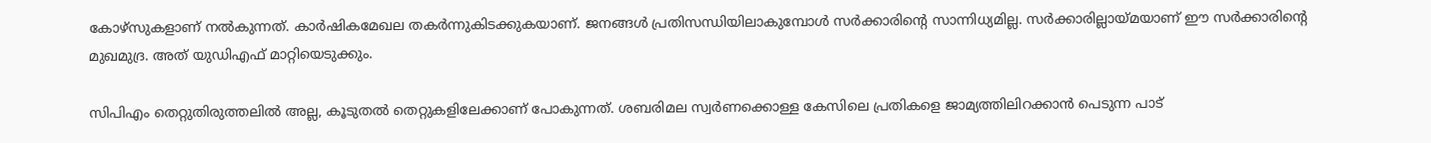കോഴ്‌സുകളാണ് നൽകുന്നത്. കാർഷികമേഖല തകർന്നുകിടക്കുകയാണ്. ജനങ്ങൾ പ്രതിസന്ധിയിലാകുമ്പോൾ സർക്കാരിന്റെ സാന്നിധ്യമില്ല. സർക്കാരില്ലായ്മയാണ് ഈ സർക്കാരിന്റെ മുഖമുദ്ര. അത് യുഡിഎഫ് മാറ്റിയെടുക്കും.

സിപിഎം തെറ്റുതിരുത്തലിൽ അല്ല, കൂടുതൽ തെറ്റുകളിലേക്കാണ് പോകുന്നത്. ശബരിമല സ്വർണക്കൊള്ള കേസിലെ പ്രതികളെ ജാമ്യത്തിലിറക്കാൻ പെടുന്ന പാട്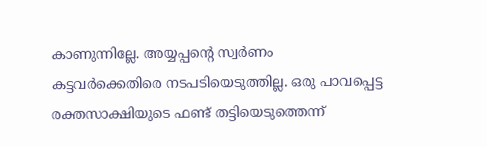കാണുന്നില്ലേ. അയ്യപ്പന്റെ സ്വർണം കട്ടവർക്കെതിരെ നടപടിയെടുത്തില്ല. ഒരു പാവപ്പെട്ട രക്തസാക്ഷിയുടെ ഫണ്ട് തട്ടിയെടുത്തെന്ന്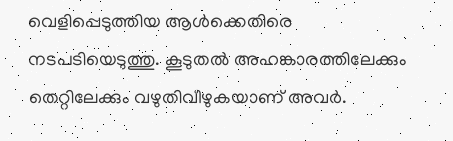വെളിപ്പെടുത്തിയ ആൾക്കെതിരെ നടപടിയെടുത്തു. കൂടുതൽ അഹങ്കാരത്തിലേക്കും തെറ്റിലേക്കും വഴുതിവീഴുകയാണ് അവർ.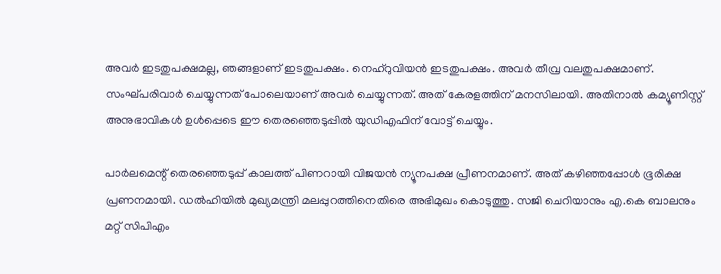അവർ ഇടതുപക്ഷമല്ല, ഞങ്ങളാണ് ഇടതുപക്ഷം. നെഹ്‌റുവിയൻ ഇടതുപക്ഷം. അവർ തീവ്ര വലതുപക്ഷമാണ്. സംഘ്പരിവാർ ചെയ്യുന്നത് പോലെയാണ് അവർ ചെയ്യുന്നത്. അത് കേരളത്തിന് മനസിലായി. അതിനാൽ കമ്യൂണിസ്റ്റ് അനുഭാവികൾ ഉൾപ്പെടെ ഈ തെരഞ്ഞെടുപ്പിൽ യുഡിഎഫിന് വോട്ട് ചെയ്യും.

പാർലമെന്റ് തെരഞ്ഞെടുപ്പ് കാലത്ത് പിണറായി വിജയൻ ന്യൂനപക്ഷ പ്രീണനമാണ്. അത് കഴിഞ്ഞപ്പോൾ ഭൂരിക്ഷ പ്രണനമായി. ഡൽഹിയിൽ മുഖ്യമന്ത്രി മലപ്പുറത്തിനെതിരെ അഭിമുഖം കൊടുത്തു. സജി ചെറിയാനും എ.കെ ബാലനും മറ്റ് സിപിഎം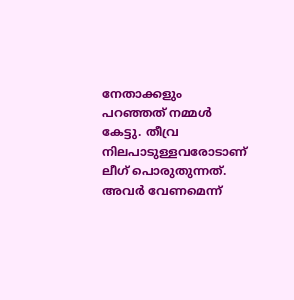നേതാക്കളും പറഞ്ഞത് നമ്മൾ കേട്ടു. തീവ്ര നിലപാടുള്ളവരോടാണ് ലീഗ് പൊരുതുന്നത്. അവർ വേണമെന്ന്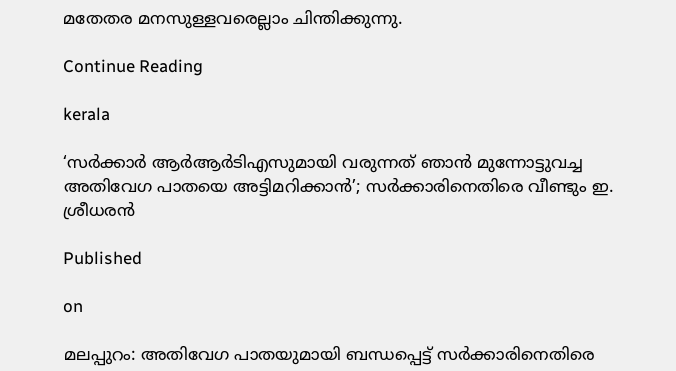മതേതര മനസുള്ളവരെല്ലാം ചിന്തിക്കുന്നു.

Continue Reading

kerala

‘സര്‍ക്കാര്‍ ആര്‍ആര്‍ടിഎസുമായി വരുന്നത് ഞാന്‍ മുന്നോട്ടുവച്ച അതിവേഗ പാതയെ അട്ടിമറിക്കാന്‍’; സര്‍ക്കാരിനെതിരെ വീണ്ടും ഇ. ശ്രീധരന്‍

Published

on

മലപ്പുറം: അതിവേഗ പാതയുമായി ബന്ധപ്പെട്ട് സര്‍ക്കാരിനെതിരെ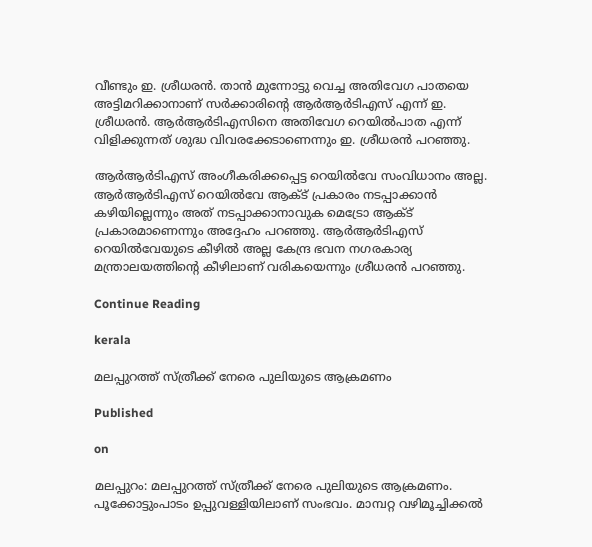വീണ്ടും ഇ. ശ്രീധരന്‍. താന്‍ മുന്നോട്ടു വെച്ച അതിവേഗ പാതയെ അട്ടിമറിക്കാനാണ് സര്‍ക്കാരിന്റെ ആര്‍ആര്‍ടിഎസ് എന്ന് ഇ. ശ്രീധരന്‍. ആര്‍ആര്‍ടിഎസിനെ അതിവേഗ റെയില്‍പാത എന്ന് വിളിക്കുന്നത് ശുദ്ധ വിവരക്കേടാണെന്നും ഇ. ശ്രീധരന്‍ പറഞ്ഞു.

ആര്‍ആര്‍ടിഎസ് അംഗീകരിക്കപ്പെട്ട റെയില്‍വേ സംവിധാനം അല്ല. ആര്‍ആര്‍ടിഎസ് റെയില്‍വേ ആക്ട് പ്രകാരം നടപ്പാക്കാന്‍ കഴിയില്ലെന്നും അത് നടപ്പാക്കാനാവുക മെട്രോ ആക്ട് പ്രകാരമാണെന്നും അദ്ദേഹം പറഞ്ഞു. ആര്‍ആര്‍ടിഎസ് റെയില്‍വേയുടെ കീഴില്‍ അല്ല കേന്ദ്ര ഭവന നഗരകാര്യ മന്ത്രാലയത്തിന്റെ കീഴിലാണ് വരികയെന്നും ശ്രീധരന്‍ പറഞ്ഞു.

Continue Reading

kerala

മലപ്പുറത്ത് സ്ത്രീക്ക് നേരെ പുലിയുടെ ആക്രമണം

Published

on

മലപ്പുറം: മലപ്പുറത്ത് സ്ത്രീക്ക് നേരെ പുലിയുടെ ആക്രമണം. പൂക്കോട്ടുംപാടം ഉപ്പുവള്ളിയിലാണ് സംഭവം. മാമ്പറ്റ വഴിമൂച്ചിക്കൽ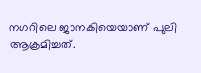നഗറിലെ ജാനകിയെയാണ് പുലി ആക്രമിച്ചത്.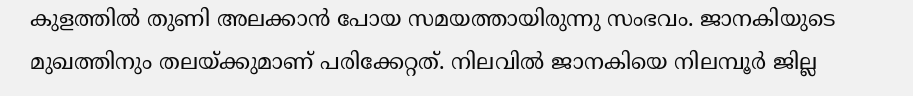കുളത്തിൽ തുണി അലക്കാൻ പോയ സമയത്തായിരുന്നു സംഭവം. ജാനകിയുടെ മുഖത്തിനും തലയ്ക്കുമാണ് പരിക്കേറ്റത്. നിലവിൽ ജാനകിയെ നിലമ്പൂർ ജില്ല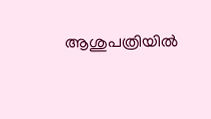ആശുപത്രിയിൽ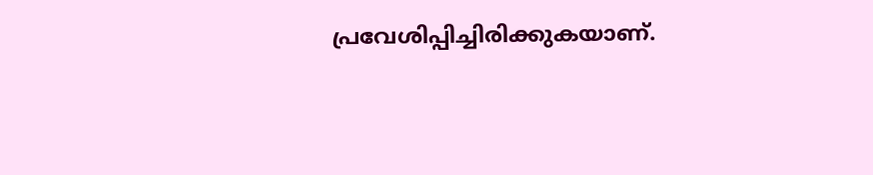പ്രവേശിപ്പിച്ചിരിക്കുകയാണ്.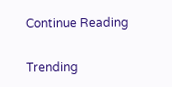Continue Reading

Trending